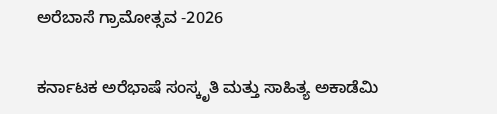ಅರೆಬಾಸೆ ಗ್ರಾಮೋತ್ಸವ -2026

ಕರ್ನಾಟಕ ಅರೆಭಾಷೆ ಸಂಸ್ಕೃತಿ ಮತ್ತು ಸಾಹಿತ್ಯ ಅಕಾಡೆಮಿ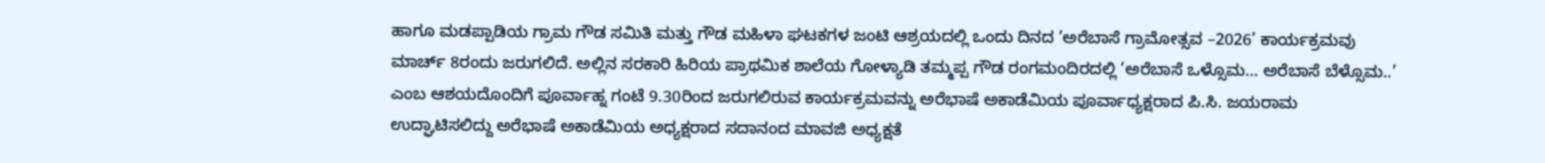ಹಾಗೂ ಮಡಪ್ಪಾಡಿಯ ಗ್ರಾಮ ಗೌಡ ಸಮಿತಿ ಮತ್ತು ಗೌಡ ಮಹಿಳಾ ಘಟಕಗಳ ಜಂಟಿ ಆಶ್ರಯದಲ್ಲಿ ಒಂದು ದಿನದ ‘ಅರೆಬಾಸೆ ಗ್ರಾಮೋತ್ಸವ –2026’ ಕಾರ್ಯಕ್ರಮವು ಮಾರ್ಚ್ 8ರಂದು ಜರುಗಲಿದೆ. ಅಲ್ಲಿನ ಸರಕಾರಿ ಹಿರಿಯ ಪ್ರಾಥಮಿಕ ಶಾಲೆಯ ಗೋಳ್ಯಾಡಿ ತಮ್ಮಪ್ಪ ಗೌಡ ರಂಗಮಂದಿರದಲ್ಲಿ ‘ಅರೆಬಾಸೆ ಒಳ್ಸೊಮ… ಅರೆಬಾಸೆ ಬೆಳ್ಸೊಮ..’ ಎಂಬ ಆಶಯದೊಂದಿಗೆ ಪೂರ್ವಾಹ್ನ ಗಂಟೆ 9.30ರಿಂದ ಜರುಗಲಿರುವ ಕಾರ್ಯಕ್ರಮವನ್ನು ಅರೆಭಾಷೆ ಅಕಾಡೆಮಿಯ ಪೂರ್ವಾಧ್ಯಕ್ಷರಾದ ಪಿ.ಸಿ. ಜಯರಾಮ ಉದ್ಘಾಟಿಸಲಿದ್ದು ಅರೆಭಾಷೆ ಅಕಾಡೆಮಿಯ ಅಧ್ಯಕ್ಷರಾದ ಸದಾನಂದ ಮಾವಜಿ ಅಧ್ಯಕ್ಷತೆ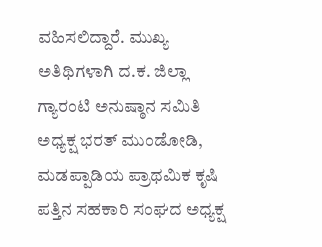ವಹಿಸಲಿದ್ದಾರೆ. ಮುಖ್ಯ ಅತಿಥಿಗಳಾಗಿ ದ.ಕ. ಜಿಲ್ಲಾ ಗ್ಯಾರಂಟಿ ಅನುಷ್ಠಾನ ಸಮಿತಿ ಅಧ್ಯಕ್ಷ ಭರತ್ ಮುಂಡೋಡಿ, ಮಡಪ್ಪಾಡಿಯ ಪ್ರಾಥಮಿಕ ಕೃಷಿ ಪತ್ತಿನ ಸಹಕಾರಿ ಸಂಘದ ಅಧ್ಯಕ್ಷ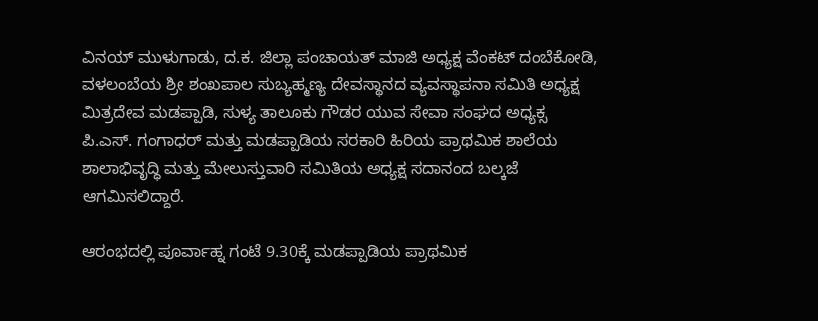ವಿನಯ್ ಮುಳುಗಾಡು, ದ.ಕ. ಜಿಲ್ಲಾ ಪಂಚಾಯತ್ ಮಾಜಿ ಅಧ್ಯಕ್ಷ ವೆಂಕಟ್ ದಂಬೆಕೋಡಿ, ವಳಲಂಬೆಯ ಶ್ರೀ ಶಂಖಪಾಲ ಸುಬ್ಯಹ್ಮಣ್ಯ ದೇವಸ್ಥಾನದ ವ್ಯವಸ್ಥಾಪನಾ ಸಮಿತಿ ಅಧ್ಯಕ್ಷ ಮಿತ್ರದೇವ ಮಡಪ್ಪಾಡಿ, ಸುಳ್ಯ ತಾಲೂಕು ಗೌಡರ ಯುವ ಸೇವಾ ಸಂಘದ ಅಧ್ಯಕ್ಸ ಪಿ.ಎಸ್. ಗಂಗಾಧರ್ ಮತ್ತು ಮಡಪ್ಪಾಡಿಯ ಸರಕಾರಿ ಹಿರಿಯ ಪ್ರಾಥಮಿಕ ಶಾಲೆಯ ಶಾಲಾಭಿವೃದ್ಧಿ ಮತ್ತು ಮೇಲುಸ್ತುವಾರಿ ಸಮಿತಿಯ ಅಧ್ಯಕ್ಷ ಸದಾನಂದ ಬಲ್ಕಜೆ ಆಗಮಿಸಲಿದ್ದಾರೆ.

ಆರಂಭದಲ್ಲಿ ಪೂರ್ವಾಹ್ನ ಗಂಟೆ 9.30ಕ್ಕೆ ಮಡಪ್ಪಾಡಿಯ ಪ್ರಾಥಮಿಕ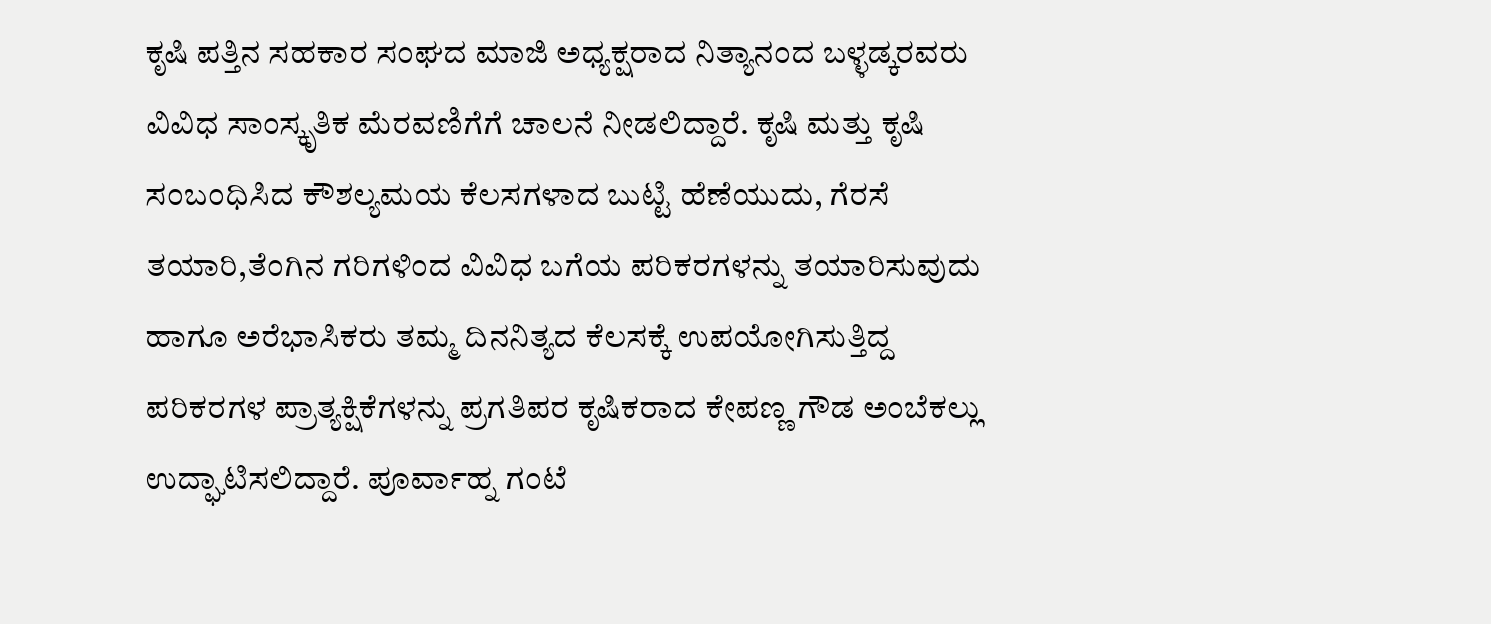ಕೃಷಿ ಪತ್ತಿನ ಸಹಕಾರ ಸಂಘದ ಮಾಜಿ ಅಧ್ಯಕ್ಷರಾದ ನಿತ್ಯಾನಂದ ಬಳ್ಳಡ್ಕರವರು ವಿವಿಧ ಸಾಂಸ್ಕೃತಿಕ ಮೆರವಣಿಗೆಗೆ ಚಾಲನೆ ನೀಡಲಿದ್ದಾರೆ. ಕೃಷಿ ಮತ್ತು ಕೃಷಿ ಸಂಬಂಧಿಸಿದ ಕೌಶಲ್ಯಮಯ ಕೆಲಸಗಳಾದ ಬುಟ್ಟಿ ಹೆಣೆಯುದು, ಗೆರಸೆ ತಯಾರಿ,ತೆಂಗಿನ ಗರಿಗಳಿಂದ ವಿವಿಧ ಬಗೆಯ ಪರಿಕರಗಳನ್ನು ತಯಾರಿಸುವುದು ಹಾಗೂ ಅರೆಭಾಸಿಕರು ತಮ್ಮ ದಿನನಿತ್ಯದ ಕೆಲಸಕ್ಕೆ ಉಪಯೋಗಿಸುತ್ತಿದ್ದ ಪರಿಕರಗಳ ಪ್ರಾತ್ಯಕ್ಷಿಕೆಗಳನ್ನು ಪ್ರಗತಿಪರ ಕೃಷಿಕರಾದ ಕೇಪಣ್ಣ ಗೌಡ ಅಂಬೆಕಲ್ಲು ಉದ್ಘಾಟಿಸಲಿದ್ದಾರೆ. ಪೂರ್ವಾಹ್ನ ಗಂಟೆ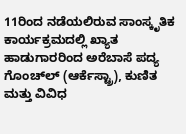11ರಿಂದ ನಡೆಯಲಿರುವ ಸಾಂಸ್ಕೃತಿಕ ಕಾರ್ಯಕ್ರಮದಲ್ಲಿ ಖ್ಯಾತ ಹಾಡುಗಾರರಿಂದ ಅರೆಬಾಸೆ ಪದ್ಯ ಗೊಂಚ್ಲ್‍ (ಆರ್ಕೆಸ್ಟ್ರಾ), ಕುಣಿತ ಮತ್ತು ವಿವಿಧ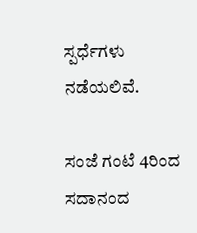ಸ್ಪರ್ಧೆಗಳು ನಡೆಯಲಿವೆ.

ಸಂಜೆ ಗಂಟೆ 4ರಿಂದ ಸದಾನಂದ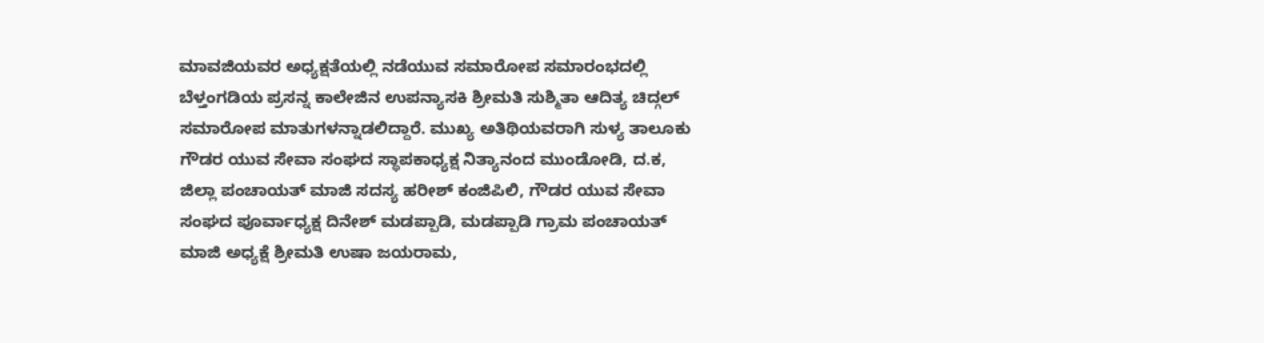ಮಾವಜಿಯವರ ಅಧ್ಯಕ್ಷತೆಯಲ್ಲಿ ನಡೆಯುವ ಸಮಾರೋಪ ಸಮಾರಂಭದಲ್ಲಿ ಬೆಳ್ತಂಗಡಿಯ ಪ್ರಸನ್ನ ಕಾಲೇಜಿನ ಉಪನ್ಯಾಸಕಿ ಶ್ರೀಮತಿ ಸುಶ್ಮಿತಾ ಆದಿತ್ಯ ಚಿದ್ಗಲ್ ಸಮಾರೋಪ ಮಾತುಗಳನ್ನಾಡಲಿದ್ದಾರೆ. ಮುಖ್ಯ ಅತಿಥಿಯವರಾಗಿ ಸುಳ್ಯ ತಾಲೂಕು ಗೌಡರ ಯುವ ಸೇವಾ ಸಂಘದ ಸ್ಥಾಪಕಾಧ್ಯಕ್ಷ ನಿತ್ಯಾನಂದ ಮುಂಡೋಡಿ, ದ.ಕ, ಜಿಲ್ಲಾ ಪಂಚಾಯತ್ ಮಾಜಿ ಸದಸ್ಯ ಹರೀಶ್ ಕಂಜಿಪಿಲಿ, ಗೌಡರ ಯುವ ಸೇವಾ ಸಂಘದ ಪೂರ್ವಾಧ್ಯಕ್ಷ ದಿನೇಶ್ ಮಡಪ್ಪಾಡಿ, ಮಡಪ್ಪಾಡಿ ಗ್ರಾಮ ಪಂಚಾಯತ್ ಮಾಜಿ ಅಧ್ಯಕ್ಷೆ ಶ್ರೀಮತಿ ಉಷಾ ಜಯರಾಮ,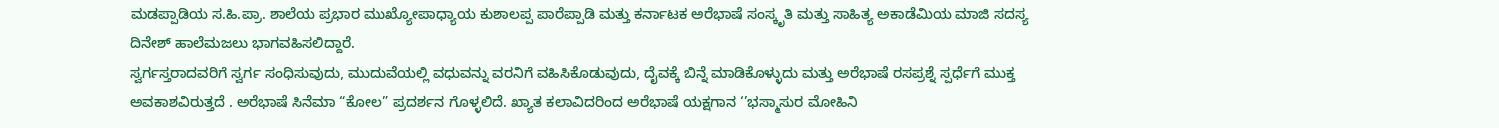ಮಡಪ್ಪಾಡಿಯ ಸ.ಹಿ.ಪ್ರಾ. ಶಾಲೆಯ ಪ್ರಭಾರ ಮುಖ್ಯೋಪಾಧ್ಯಾಯ ಕುಶಾಲಪ್ಪ ಪಾರೆಪ್ಪಾಡಿ ಮತ್ತು ಕರ್ನಾಟಕ ಅರೆಭಾಷೆ ಸಂಸ್ಕೃತಿ ಮತ್ತು ಸಾಹಿತ್ಯ ಅಕಾಡೆಮಿಯ ಮಾಜಿ ಸದಸ್ಯ ದಿನೇಶ್ ಹಾಲೆಮಜಲು ಭಾಗವಹಿಸಲಿದ್ದಾರೆ.
ಸ್ವರ್ಗಸ್ತರಾದವರಿಗೆ ಸ್ವರ್ಗ ಸಂಧಿಸುವುದು, ಮುದುವೆಯಲ್ಲಿ ವಧುವನ್ನು ವರನಿಗೆ ವಹಿಸಿಕೊಡುವುದು, ದೈವಕ್ಕೆ ಬಿನ್ನೆ ಮಾಡಿಕೊಳ್ಳುದು ಮತ್ತು ಅರೆಭಾಷೆ ರಸಪ್ರಶ್ನೆ ಸ್ಪರ್ಧೆಗೆ ಮುಕ್ತ ಅವಕಾಶವಿರುತ್ತದೆ . ಅರೆಭಾಷೆ ಸಿನೆಮಾ “ಕೋಲ” ಪ್ರದರ್ಶನ ಗೊಳ್ಳಲಿದೆ. ಖ್ಯಾತ ಕಲಾವಿದರಿಂದ ಅರೆಭಾಷೆ ಯಕ್ಷಗಾನ ‘’ಭಸ್ಮಾಸುರ ಮೋಹಿನಿ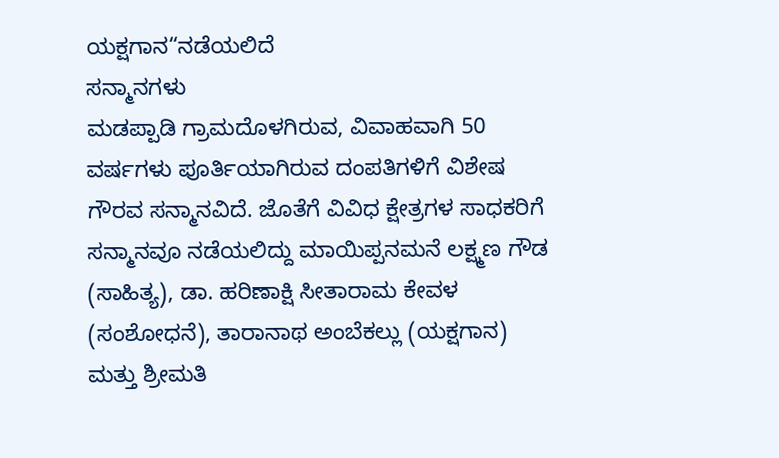ಯಕ್ಷಗಾನ“ನಡೆಯಲಿದೆ
ಸನ್ಮಾನಗಳು
ಮಡಪ್ಪಾಡಿ ಗ್ರಾಮದೊಳಗಿರುವ, ವಿವಾಹವಾಗಿ 50 ವರ್ಷಗಳು ಪೂರ್ತಿಯಾಗಿರುವ ದಂಪತಿಗಳಿಗೆ ವಿಶೇಷ ಗೌರವ ಸನ್ಮಾನವಿದೆ. ಜೊತೆಗೆ ವಿವಿಧ ಕ್ಷೇತ್ರಗಳ ಸಾಧಕರಿಗೆ ಸನ್ಮಾನವೂ ನಡೆಯಲಿದ್ದು ಮಾಯಿಪ್ಪನಮನೆ ಲಕ್ಷ್ಮಣ ಗೌಡ (ಸಾಹಿತ್ಯ), ಡಾ. ಹರಿಣಾಕ್ಷಿ ಸೀತಾರಾಮ ಕೇವಳ (ಸಂಶೋಧನೆ), ತಾರಾನಾಥ ಅಂಬೆಕಲ್ಲು (ಯಕ್ಷಗಾನ) ಮತ್ತು ಶ್ರೀಮತಿ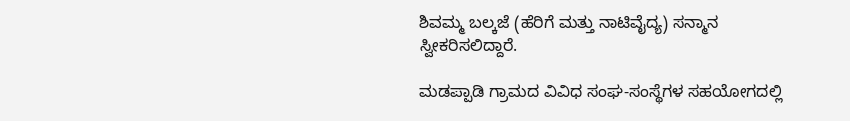ಶಿವಮ್ಮ ಬಲ್ಕಜೆ (ಹೆರಿಗೆ ಮತ್ತು ನಾಟಿವೈದ್ಯ) ಸನ್ಮಾನ ಸ್ವೀಕರಿಸಲಿದ್ದಾರೆ.

ಮಡಪ್ಪಾಡಿ ಗ್ರಾಮದ ವಿವಿಧ ಸಂಘ-ಸಂಸ್ಥೆಗಳ ಸಹಯೋಗದಲ್ಲಿ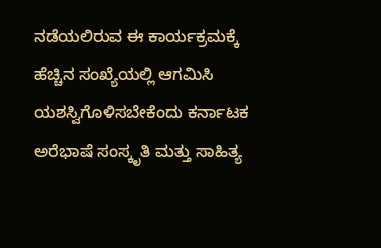ನಡೆಯಲಿರುವ ಈ ಕಾರ್ಯಕ್ರಮಕ್ಕೆ ಹೆಚ್ಚಿನ ಸಂಖ್ಯೆಯಲ್ಲಿ ಆಗಮಿಸಿ ಯಶಸ್ವಿಗೊಳಿಸಬೇಕೆಂದು ಕರ್ನಾಟಕ ಅರೆಭಾಷೆ ಸಂಸ್ಕೃತಿ ಮತ್ತು ಸಾಹಿತ್ಯ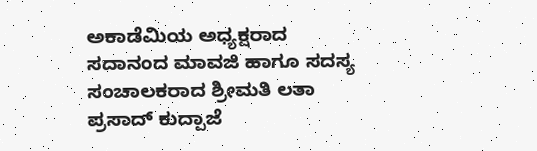ಅಕಾಡೆಮಿಯ ಅಧ್ಯಕ್ಷರಾದ ಸದಾನಂದ ಮಾವಜಿ ಹಾಗೂ ಸದಸ್ಯ ಸಂಚಾಲಕರಾದ ಶ್ರೀಮತಿ ಲತಾ ಪ್ರಸಾದ್ ಕುದ್ಪಾಜೆ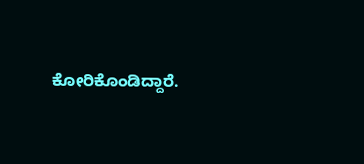ಕೋರಿಕೊಂಡಿದ್ದಾರೆ.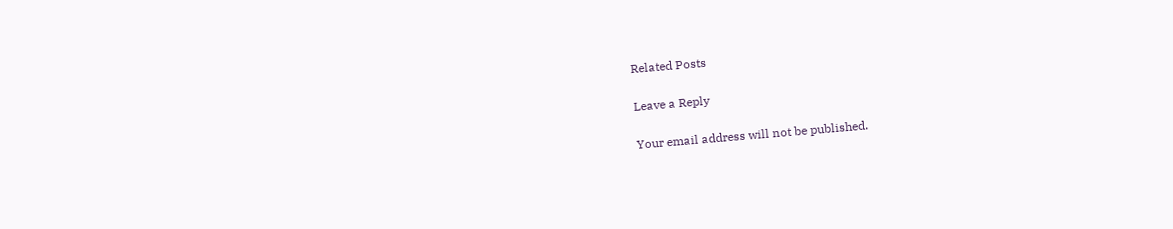Related Posts

Leave a Reply

Your email address will not be published.